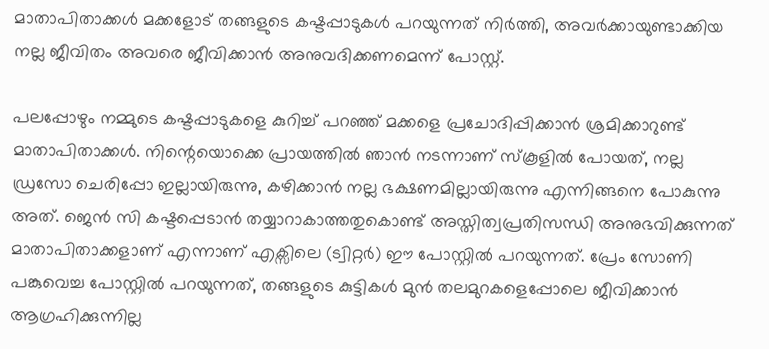മാതാപിതാക്കള്‍ മക്കളോട് തങ്ങളുടെ കഷ്ടപ്പാടുകള്‍ പറയുന്നത് നിര്‍ത്തി, അവര്‍ക്കായുണ്ടാക്കിയ നല്ല ജീവിതം അവരെ ജീവിക്കാന്‍ അനുവദിക്കണമെന്ന് പോസ്റ്റ്.

പലപ്പോഴും നമ്മുടെ കഷ്ടപ്പാടുകളെ കുറിച്ച് പറഞ്ഞ് മക്കളെ പ്രചോദിപ്പിക്കാൻ ശ്രമിക്കാറുണ്ട് മാതാപിതാക്കൾ. നിന്റെയൊക്കെ പ്രായത്തിൽ ഞാൻ നടന്നാണ് സ്കൂളിൽ പോയത്, നല്ല ഡ്രസോ ചെരിപ്പോ ഇല്ലായിരുന്നു, കഴിക്കാൻ‌ നല്ല ഭക്ഷണമില്ലായിരുന്നു എന്നിങ്ങനെ പോകുന്നു അത്. ജെൻ സി കഷ്ടപ്പെടാൻ തയ്യാറാകാത്തതുകൊണ്ട് അസ്തിത്വപ്രതിസന്ധി അനുഭവിക്കുന്നത് മാതാപിതാക്കളാണ് എന്നാണ് എക്സിലെ (ട്വിറ്റർ) ഈ പോസ്റ്റിൽ പറയുന്നത്. പ്രേം സോണി പങ്കുവെച്ച പോസ്റ്റിൽ പറയുന്നത്, തങ്ങളുടെ കുട്ടികൾ മുൻ തലമുറകളെപ്പോലെ ജീവിക്കാൻ ആഗ്രഹിക്കുന്നില്ല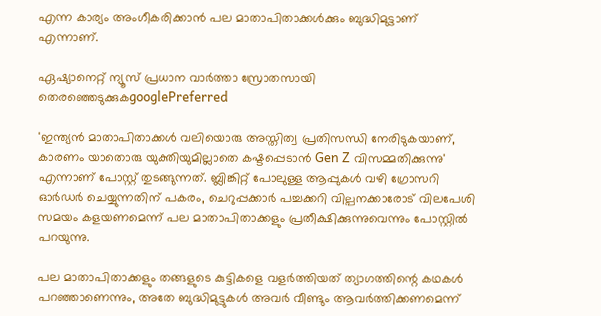എന്ന കാര്യം അംഗീകരിക്കാൻ പല മാതാപിതാക്കൾക്കും ബുദ്ധിമുട്ടാണ് എന്നാണ്.

ഏഷ്യാനെറ്റ് ന്യൂസ് പ്രധാന വാർത്താ സ്രോതസായി തെരഞ്ഞെടുക്കുകgooglePreferred

'ഇന്ത്യൻ മാതാപിതാക്കൾ വലിയൊരു അസ്തിത്വ പ്രതിസന്ധി നേരിടുകയാണ്, കാരണം യാതൊരു യുക്തിയുമില്ലാതെ കഷ്ടപ്പെടാൻ Gen Z വിസമ്മതിക്കുന്നു' എന്നാണ് പോസ്റ്റ് തുടങ്ങുന്നത്. ബ്ലിങ്കിറ്റ് പോലുള്ള ആപ്പുകൾ വഴി ഗ്രോസറി ഓർഡർ ചെയ്യുന്നതിന് പകരം, ചെറുപ്പക്കാർ പച്ചക്കറി വില്പനക്കാരോട് വിലപേശി സമയം കളയണമെന്ന് പല മാതാപിതാക്കളും പ്രതീക്ഷിക്കുന്നുവെന്നും പോസ്റ്റിൽ പറയുന്നു.

പല മാതാപിതാക്കളും തങ്ങളുടെ കുട്ടികളെ വളർത്തിയത് ത്യാഗത്തിന്റെ കഥകൾ പറഞ്ഞാണെന്നും, അതേ ബുദ്ധിമുട്ടുകൾ അവർ വീണ്ടും ആവർത്തിക്കണമെന്ന്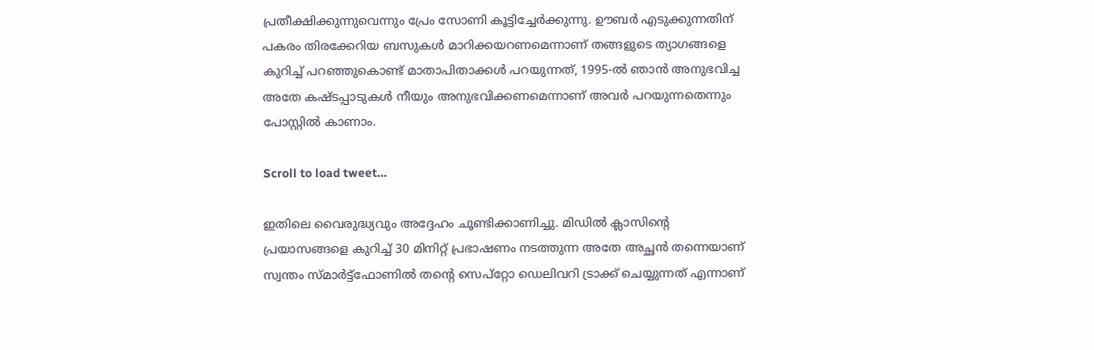പ്രതീക്ഷിക്കുന്നുവെന്നും പ്രേം സോണി കൂട്ടിച്ചേർക്കുന്നു. ഊബർ എടുക്കുന്നതിന് പകരം തിരക്കേറിയ ബസുകൾ മാറിക്കയറണമെന്നാണ് തങ്ങളുടെ ത്യാഗങ്ങളെ കുറിച്ച് പറഞ്ഞുകൊണ്ട് മാതാപിതാക്കൾ പറയുന്നത്, 1995-ൽ ഞാൻ അനുഭവിച്ച അതേ കഷ്ടപ്പാടുകൾ നീയും അനുഭവിക്കണമെന്നാണ് അവർ പറയുന്നതെന്നും പോസ്റ്റിൽ കാണാം.

Scroll to load tweet…

ഇതിലെ വൈരുദ്ധ്യവും അദ്ദേഹം ചൂണ്ടിക്കാണിച്ചു. മിഡിൽ ക്ലാസിന്റെ പ്രയാസങ്ങളെ കുറിച്ച് 30 മിനിറ്റ് പ്രഭാഷണം നടത്തുന്ന അതേ അച്ഛൻ തന്നെയാണ് സ്വന്തം സ്മാർട്ട്‌ഫോണിൽ തന്റെ സെപ്റ്റോ ഡെലിവറി ട്രാക്ക് ചെയ്യുന്നത് എന്നാണ്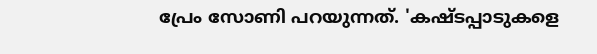പ്രേം സോണി പറയുന്നത്. 'കഷ്ടപ്പാടുകളെ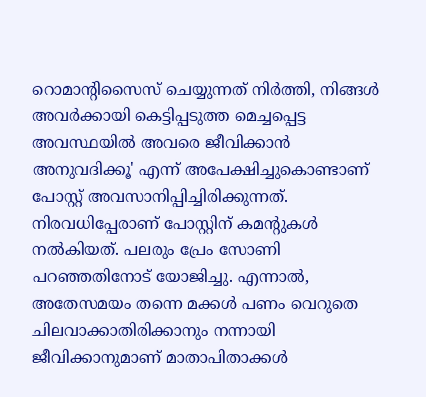റൊമാന്റിസൈസ് ചെയ്യുന്നത് നിർത്തി, നിങ്ങൾ അവർക്കായി കെട്ടിപ്പടുത്ത മെച്ചപ്പെട്ട അവസ്ഥയിൽ അവരെ ജീവിക്കാൻ അനുവദിക്കൂ' എന്ന് അപേക്ഷിച്ചുകൊണ്ടാണ് പോസ്റ്റ് അവസാനിപ്പിച്ചിരിക്കുന്നത്. നിരവധിപ്പേരാണ് പോസ്റ്റിന് കമന്റുകൾ നൽകിയത്. പലരും പ്രേം സോണി പറഞ്ഞതിനോട് യോജിച്ചു. എന്നാൽ, അതേസമയം തന്നെ മക്കൾ പണം വെറുതെ ചിലവാക്കാതിരിക്കാനും നന്നായി ജീവിക്കാനുമാണ് മാതാപിതാക്കൾ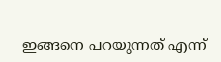ഇങ്ങനെ പറയുന്നത് എന്ന്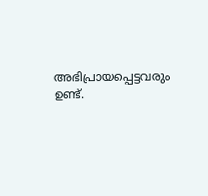അഭിപ്രായപ്പെട്ടവരും ഉണ്ട്.